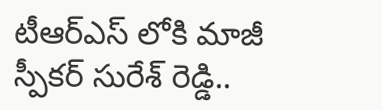టీఆర్ఎస్ లోకి మాజీ స్పీకర్ సురేశ్ రెడ్డి..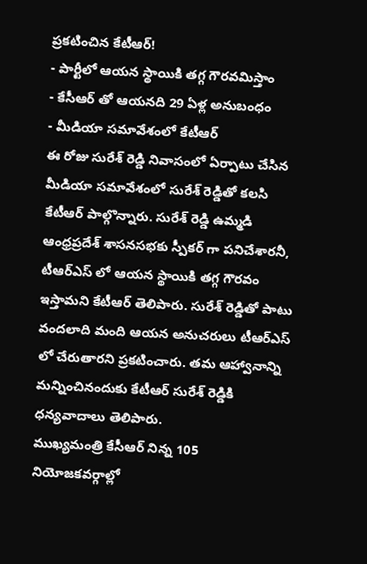ప్రకటించిన కేటీఆర్!
- పార్టీలో ఆయన స్థాయికి తగ్గ గౌరవమిస్తాం
- కేసీఆర్ తో ఆయనది 29 ఏళ్ల అనుబంధం
- మీడియా సమావేశంలో కేటీఆర్
ఈ రోజు సురేశ్ రెడ్డి నివాసంలో ఏర్పాటు చేసిన మీడియా సమావేశంలో సురేశ్ రెడ్డితో కలసి కేటీఆర్ పాల్గొన్నారు. సురేశ్ రెడ్డి ఉమ్మడి ఆంధ్రప్రదేశ్ శాసనసభకు స్పీకర్ గా పనిచేశారనీ, టీఆర్ఎస్ లో ఆయన స్థాయికి తగ్గ గౌరవం ఇస్తామని కేటీఆర్ తెలిపారు. సురేశ్ రెడ్డితో పాటు వందలాది మంది ఆయన అనుచరులు టీఆర్ఎస్ లో చేరుతారని ప్రకటించారు. తమ ఆహ్వానాన్ని మన్నించినందుకు కేటీఆర్ సురేశ్ రెడ్డికి ధన్యవాదాలు తెలిపారు.
ముఖ్యమంత్రి కేసీఆర్ నిన్న 105 నియోజకవర్గాల్లో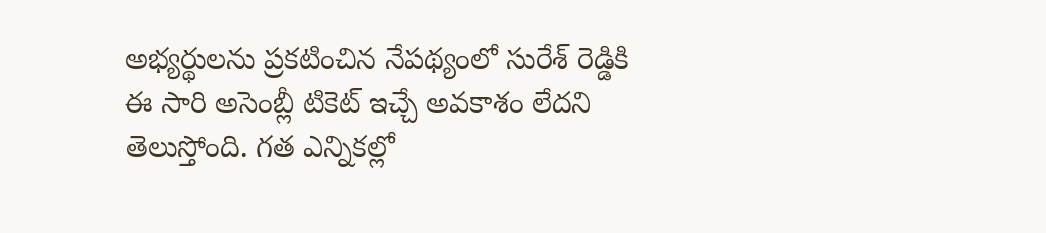అభ్యర్థులను ప్రకటించిన నేపథ్యంలో సురేశ్ రెడ్డికి ఈ సారి అసెంబ్లీ టికెట్ ఇచ్చే అవకాశం లేదని తెలుస్తోంది. గత ఎన్నికల్లో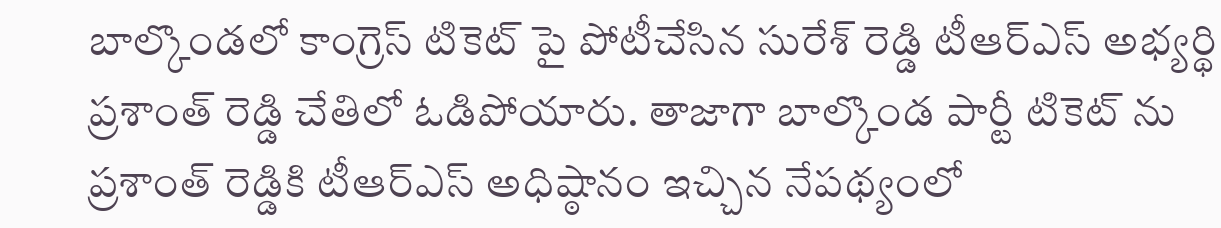బాల్కొండలో కాంగ్రెస్ టికెట్ పై పోటీచేసిన సురేశ్ రెడ్డి టీఆర్ఎస్ అభ్యర్థి ప్రశాంత్ రెడ్డి చేతిలో ఓడిపోయారు. తాజాగా బాల్కొండ పార్టీ టికెట్ ను ప్రశాంత్ రెడ్డికి టీఆర్ఎస్ అధిష్ఠానం ఇచ్చిన నేపథ్యంలో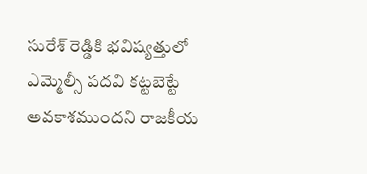సురేశ్ రెడ్డికి భవిష్యత్తులో ఎమ్మెల్సీ పదవి కట్టబెట్టే అవకాశముందని రాజకీయ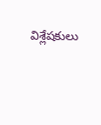విశ్లేషకులు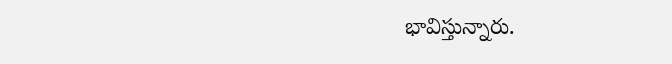భావిస్తున్నారు.